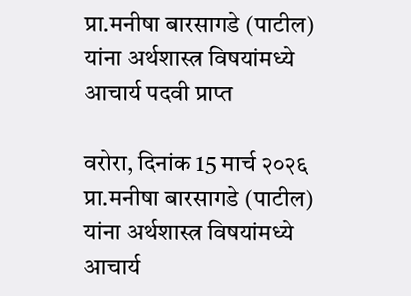प्रा.मनीषा बारसागडे (पाटील) यांना अर्थशास्त्र विषयांमध्ये आचार्य पदवी प्राप्त

वरोरा, दिनांक 15 मार्च २०२६ प्रा.मनीषा बारसागडे (पाटील) यांना अर्थशास्त्र विषयांमध्ये  आचार्य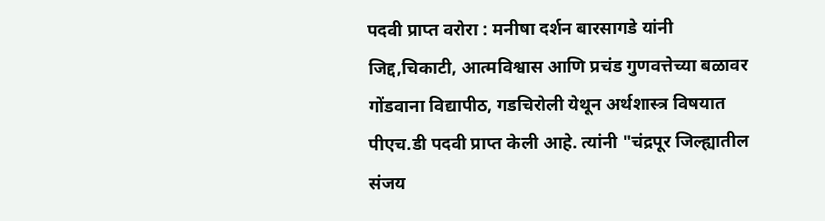पदवी प्राप्त वरोरा : मनीषा दर्शन बारसागडे यांनी जिद्द,चिकाटी, आत्मविश्वास आणि प्रचंड गुणवत्तेच्या बळावर गोंडवाना विद्यापीठ, गडचिरोली येथून अर्थशास्त्र विषयात पीएच.डी पदवी प्राप्त केली आहे. त्यांनी "चंद्रपूर जिल्ह्यातील संजय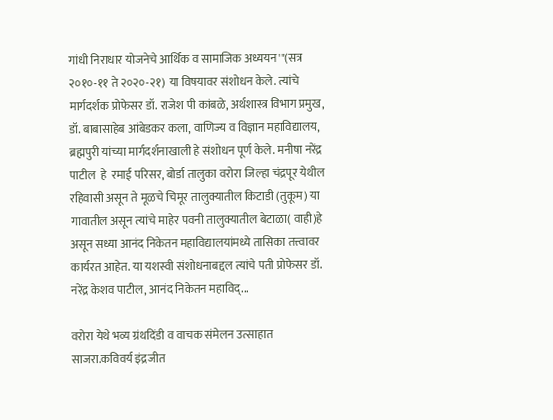गांधी निराधार योजनेचे आर्थिक व सामाजिक अध्ययन'"(सत्र २०१०-११ ते २०२०-२१) या विषयावर संशोधन केले. त्यांचे मार्गदर्शक प्रोफेसर डॉ. राजेश पी कांबळे, अर्थशास्त्र विभाग प्रमुख, डॉ. बाबासाहेब आंबेडकर कला, वाणिज्य व विज्ञान महाविद्यालय, ब्रह्मपुरी यांच्या मार्गदर्शनाखाली हे संशोधन पूर्ण केले. मनीषा नरेंद्र पाटील  हे  रमाई परिसर, बोर्डा तालुका वरोरा जिल्हा चंद्रपूर येथील रहिवासी असून ते मूळचे चिमूर तालुक्यातील किटाडी (तुकूम) या गावातील असून त्यांचे माहेर पवनी तालुक्यातील बेटाळा( वाही)हे असून सध्या आनंद निकेतन महाविद्यालयांमध्ये तासिका तत्त्वावर कार्यरत आहेत. या यशस्वी संशोधनाबद्दल त्यांचे पती प्रोफेसर डॉ. नरेंद्र केशव पाटील, आनंद निकेतन महाविद्...

वरोरा येथे भव्य ग्रंथदिंडी व वाचक संमेलन उत्साहात साजरा.कविवर्य इंद्रजीत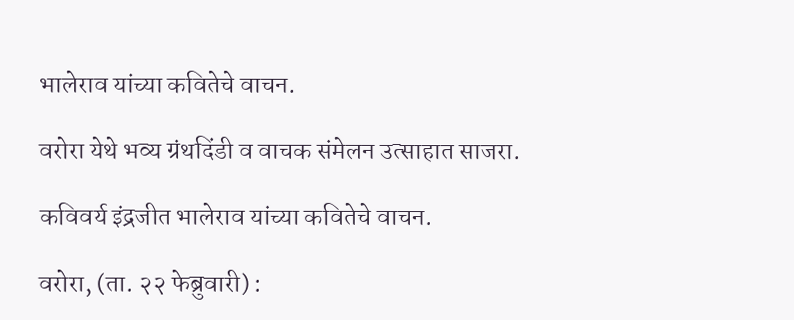भालेराव यांच्या कवितेचे वाचन.

वरोरा येथे भव्य ग्रंथदिंडी व वाचक संमेलन उत्साहात साजरा.

कविवर्य इंद्रजीत भालेराव यांच्या कवितेचे वाचन.

वरोरा, (ता. २२ फेब्रुवारी) :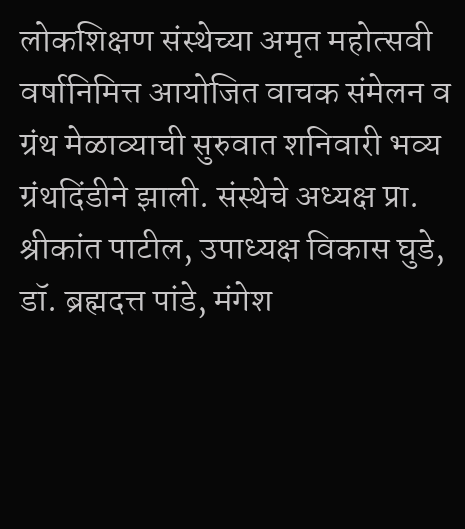लोकशिक्षण संस्थेच्या अमृत महोत्सवी वर्षानिमित्त आयोजित वाचक संमेलन व ग्रंथ मेळाव्याची सुरुवात शनिवारी भव्य ग्रंथदिंडीने झाली. संस्थेचे अध्यक्ष प्रा. श्रीकांत पाटील, उपाध्यक्ष विकास घुडे, डॉ. ब्रह्मदत्त पांडे, मंगेश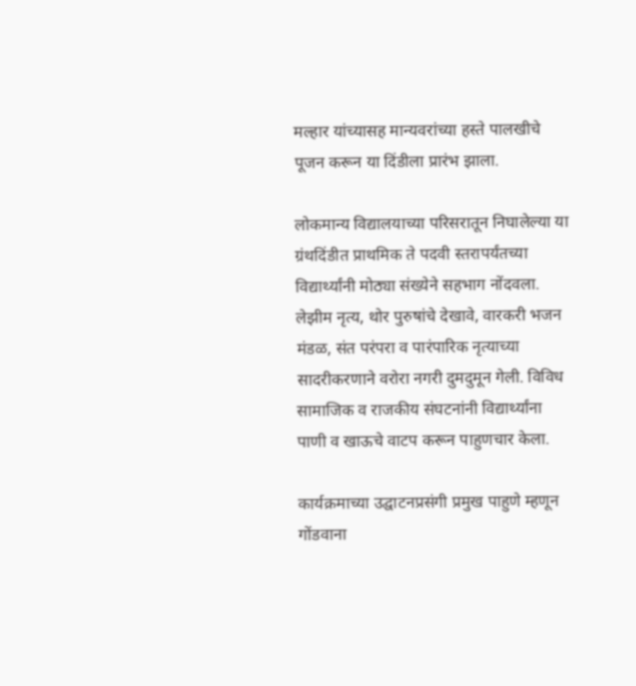मल्हार यांच्यासह मान्यवरांच्या हस्ते पालखीचे पूजन करून या दिंडीला प्रारंभ झाला.

लोकमान्य विद्यालयाच्या परिसरातून निघालेल्या या ग्रंथदिंडीत प्राथमिक ते पदवी स्तरापर्यंतच्या विद्यार्थ्यांनी मोठ्या संख्येने सहभाग नोंदवला. लेझीम नृत्य, थोर पुरुषांचे देखावे, वारकरी भजन मंडळ, संत परंपरा व पारंपारिक नृत्याच्या सादरीकरणाने वरोरा नगरी दुमदुमून गेली. विविध सामाजिक व राजकीय संघटनांनी विद्यार्थ्यांना पाणी व खाऊचे वाटप करून पाहुणचार केला.

कार्यक्रमाच्या उद्घाटनप्रसंगी प्रमुख पाहुणे म्हणून गोंडवाना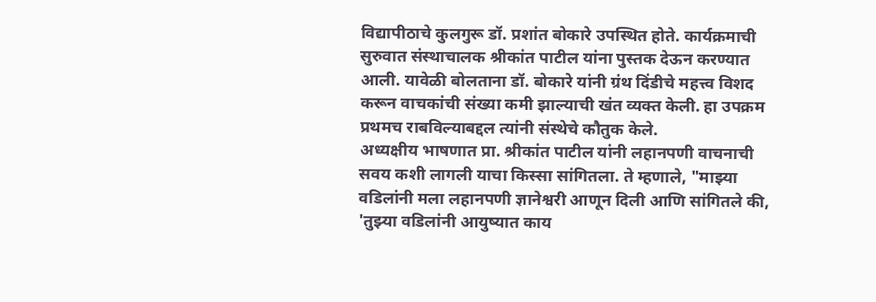विद्यापीठाचे कुलगुरू डॉ. प्रशांत बोकारे उपस्थित होते. कार्यक्रमाची सुरुवात संस्थाचालक श्रीकांत पाटील यांना पुस्तक देऊन करण्यात आली. यावेळी बोलताना डॉ. बोकारे यांनी ग्रंथ दिंडीचे महत्त्व विशद करून वाचकांची संख्या कमी झाल्याची खंत व्यक्त केली. हा उपक्रम प्रथमच राबविल्याबद्दल त्यांनी संस्थेचे कौतुक केले.
अध्यक्षीय भाषणात प्रा. श्रीकांत पाटील यांनी लहानपणी वाचनाची सवय कशी लागली याचा किस्सा सांगितला. ते म्हणाले, "माझ्या वडिलांनी मला लहानपणी ज्ञानेश्वरी आणून दिली आणि सांगितले की, 'तुझ्या वडिलांनी आयुष्यात काय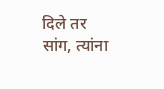दिले तर सांग, त्यांना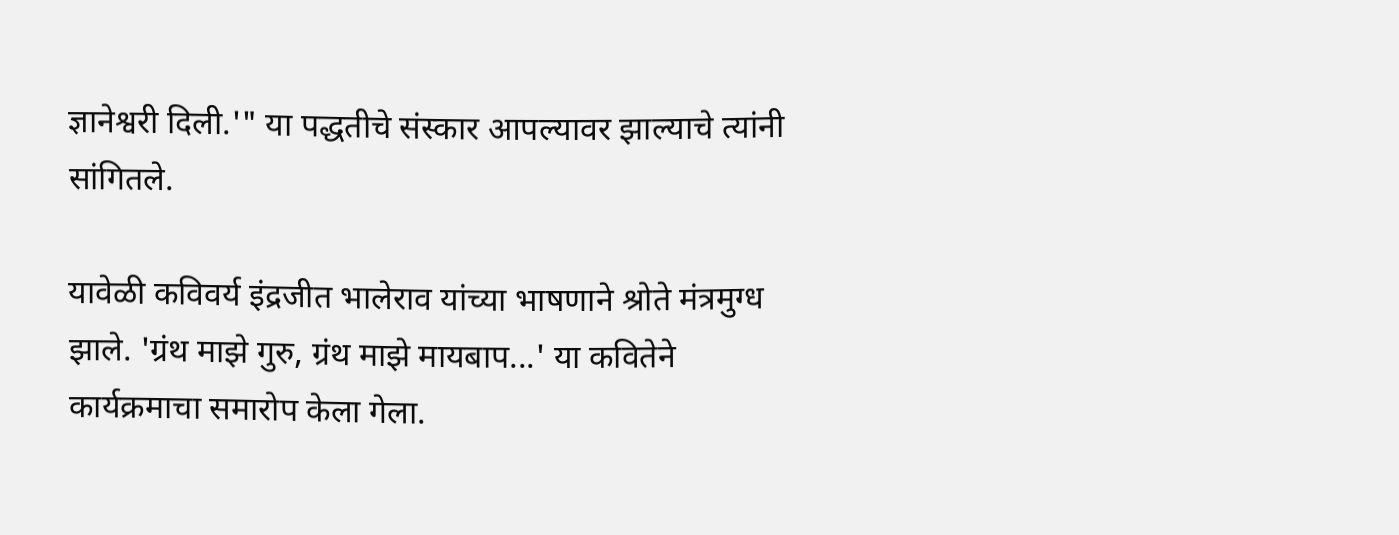ज्ञानेश्वरी दिली.'" या पद्धतीचे संस्कार आपल्यावर झाल्याचे त्यांनी सांगितले.

यावेळी कविवर्य इंद्रजीत भालेराव यांच्या भाषणाने श्रोते मंत्रमुग्ध झाले. 'ग्रंथ माझे गुरु, ग्रंथ माझे मायबाप...' या कवितेने कार्यक्रमाचा समारोप केला गेला.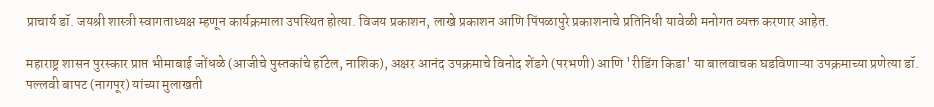प्राचार्य डॉ. जयश्री शास्त्री स्वागताध्यक्ष म्हणून कार्यक्रमाला उपस्थित होत्या. विजय प्रकाशन, लाखे प्रकाशन आणि पिंपळापुरे प्रकाशनाचे प्रतिनिधी यावेळी मनोगत व्यक्त करणार आहेत.

महाराष्ट्र शासन पुरस्कार प्राप्त भीमाबाई जोंधळे (आजीचे पुस्तकांचे हॉटेल, नाशिक), अक्षर आनंद उपक्रमाचे विनोद शेंडगे (परभणी) आणि 'रीडिंग किडा' या बालवाचक घडविणाऱ्या उपक्रमाच्या प्रणेत्या डॉ. पल्लवी बापट (नागपूर) यांच्या मुलाखती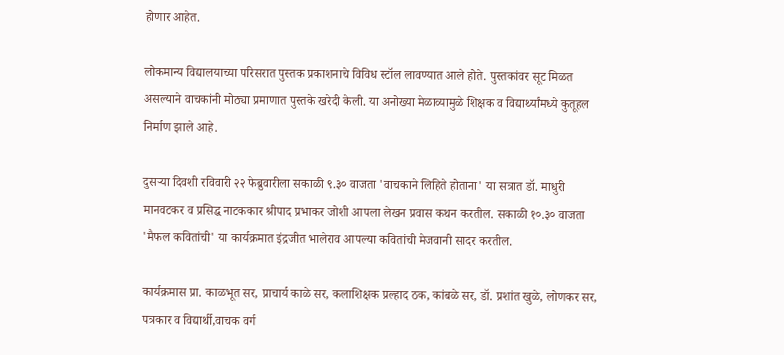होणार आहेत.

लोकमान्य विद्यालयाच्या परिसरात पुस्तक प्रकाशनाचे विविध स्टॉल लावण्यात आले होते. पुस्तकांवर सूट मिळत असल्याने वाचकांनी मोठ्या प्रमाणात पुस्तके खरेदी केली. या अनोख्या मेळाव्यामुळे शिक्षक व विद्यार्थ्यांमध्ये कुतूहल निर्माण झाले आहे.

दुसऱ्या दिवशी रविवारी २२ फेब्रुवारीला सकाळी ९.३० वाजता 'वाचकाने लिहिते होताना' या सत्रात डॉ. माधुरी मानवटकर व प्रसिद्ध नाटककार श्रीपाद प्रभाकर जोशी आपला लेखन प्रवास कथन करतील. सकाळी १०.३० वाजता 'मैफल कवितांची' या कार्यक्रमात इंद्रजीत भालेराव आपल्या कवितांची मेजवानी सादर करतील.

कार्यक्रमास प्रा. काळभूत सर, प्राचार्य काळे सर, कलाशिक्षक प्रल्हाद ठक, कांबळे सर, डॉ. प्रशांत खुळे, लोणकर सर, पत्रकार व विद्यार्थी,वाचक वर्ग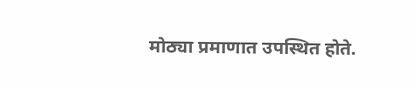मोठ्या प्रमाणात उपस्थित होते.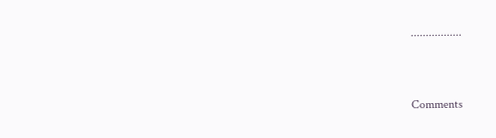.................


Comments